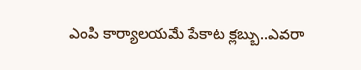ఎంపి కార్యాలయమే పేకాట క్లబ్బు..ఎవరా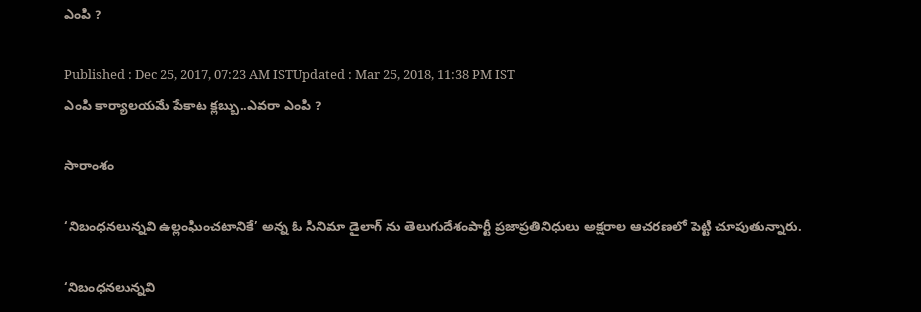ఎంపి ?

Published : Dec 25, 2017, 07:23 AM ISTUpdated : Mar 25, 2018, 11:38 PM IST
ఎంపి కార్యాలయమే పేకాట క్లబ్బు..ఎవరా ఎంపి ?

సారాంశం

‘నిబంధనలున్నవి ఉల్లంఘించటానికే’ అన్న ఓ సినిమా డైలాగ్ ను తెలుగుదేశంపార్టీ ప్రజాప్రతినిధులు అక్షరాల ఆచరణలో పెట్టి చూపుతున్నారు.

‘నిబంధనలున్నవి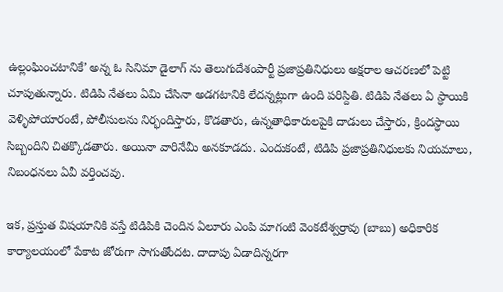ఉల్లంఘించటానికే’ అన్న ఓ సినిమా డైలాగ్ ను తెలుగుదేశంపార్టీ ప్రజాప్రతినిధులు అక్షరాల ఆచరణలో పెట్టి చూపుతున్నారు. టిడిపి నేతలు ఏమి చేసినా అడగటానికి లేదన్నట్లుగా ఉంది పరిస్దితి. టిడిపి నేతలు ఏ స్ధాయికి వెళ్ళిపోయారంటే, పోలీసులను నిర్భందిస్తారు, కొడతారు, ఉన్నతాధికారులపైకి దాడులు చేస్తారు, క్రిందస్ధాయి సిబ్బందిని చితక్కొడతారు. అయినా వారినేమీ అనకూడదు. ఎందుకంటే, టిడిపి ప్రజాప్రతినిధులకు నియమాలు, నిబంధనలు ఏవీ వర్తించవు.

ఇక, ప్రస్తుత విషయానికి వస్తే టిడిపికి చెందిన ఏలూరు ఎంపి మాగంటి వెంకటేశ్వర్రావు (బాబు) అధికారిక కార్యాలయంలో పేకాట జోరుగా సాగుతోందట. దాదాపు ఏడాదిన్నరగా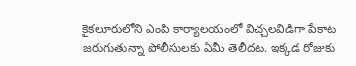కైకలూరులోని ఎంపి కార్యాలయంలో విచ్చలవిడిగా పేకాట జరుగుతున్నా పోలీసులకు ఏమీ తెలీదట. ఇక్కడ రోజుకు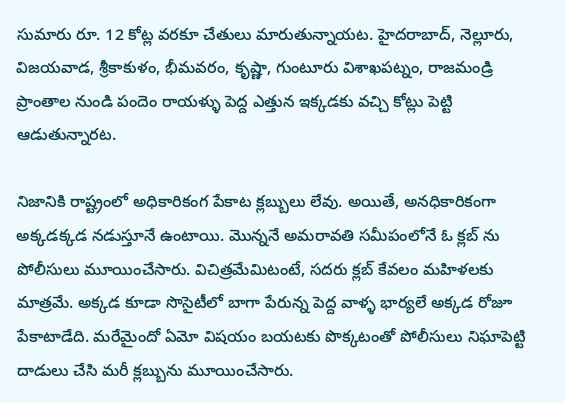సుమారు రూ. 12 కోట్ల వరకూ చేతులు మారుతున్నాయట. హైదరాబాద్, నెల్లూరు, విజయవాడ, శ్రీకాకుళం, భీమవరం, కృష్ణా, గుంటూరు విశాఖపట్నం, రాజమండ్రి ప్రాంతాల నుండి పందెం రాయళ్ళు పెద్ద ఎత్తున ఇక్కడకు వచ్చి కోట్లు పెట్టి ఆడుతున్నారట.

నిజానికి రాష్ట్రంలో అధికారికంగ పేకాట క్లబ్బులు లేవు. అయితే, అనధికారికంగా అక్కడక్కడ నడుస్తూనే ఉంటాయి. మొన్ననే అమరావతి సమీపంలోనే ఓ క్లబ్ ను పోలీసులు మూయించేసారు. విచిత్రమేమిటంటే, సదరు క్లబ్ కేవలం మహిళలకు మాత్రమే. అక్కడ కూడా సొసైటీలో బాగా పేరున్న పెద్ద వాళ్ళ భార్యలే అక్కడ రోజూ పేకాటాడేది. మరేమైందో ఏమో విషయం బయటకు పొక్కటంతో పోలీసులు నిఘాపెట్టి దాడులు చేసి మరీ క్లబ్బును మూయించేసారు.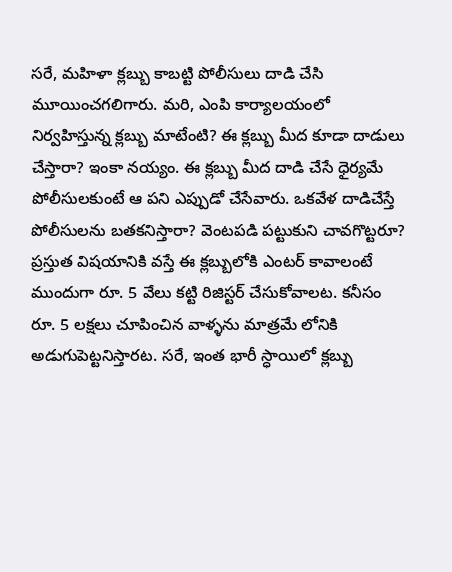సరే, మహిళా క్లబ్బు కాబట్టి పోలీసులు దాడి చేసి మూయించగలిగారు. మరి, ఎంపి కార్యాలయంలో నిర్వహిస్తున్న క్లబ్బు మాటేంటి? ఈ క్లబ్బు మీద కూడా దాడులు చేస్తారా? ఇంకా నయ్యం. ఈ క్లబ్బు మీద దాడి చేసే ధైర్యమే పోలీసులకుంటే ఆ పని ఎప్పుడో చేసేవారు. ఒకవేళ దాడిచేస్తే పోలీసులను బతకనిస్తారా? వెంటపడి పట్టుకుని చావగొట్టరూ? ప్రస్తుత విషయానికి వస్తే ఈ క్లబ్బులోకి ఎంటర్ కావాలంటే ముందుగా రూ. 5 వేలు కట్టి రిజిస్టర్ చేసుకోవాలట. కనీసం రూ. 5 లక్షలు చూపించిన వాళ్ళను మాత్రమే లోనికి అడుగుపెట్టనిస్తారట. సరే, ఇంత భారీ స్ధాయిలో క్లబ్బు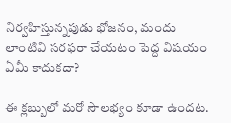నిర్వహిస్తున్నపుడు భోజనం, మందు లాంటివి సరఫరా చేయటం పెద్ద విషయం ఏమీ కాదుకదా?

ఈ క్లబ్బులో మరో సౌలభ్యం కూడా ఉందట.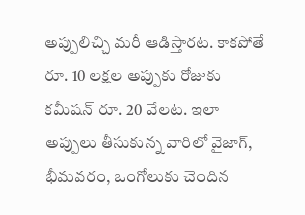అప్పులిచ్చి మరీ ఆడిస్తారట. కాకపోతే రూ. 10 లక్షల అప్పుకు రోజుకు కమీషన్ రూ. 20 వేలట. ఇలా అప్పులు తీసుకున్న వారిలో వైజాగ్,  భీమవరం, ఒంగోలుకు చెందిన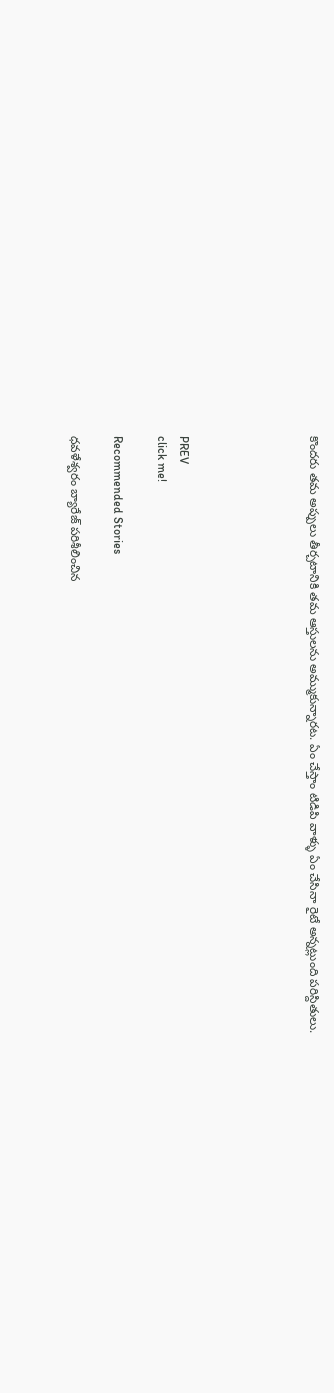కొందరు తమ అప్పులు తీర్చటానికి తమ ఆస్తులను అమ్ముకున్నారట. ఏం చేస్తాం టిడిపి వాళ్ళు ఏం చేసినా రైటే అన్నట్లుంది పరిస్దితులు.





PREV
click me!

Recommended Stories

ధవళేశ్వరం బ్యారేజ్ పరిశీలించిన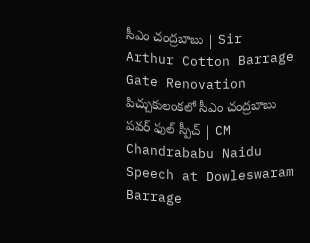సీఎం చంద్రబాబు | Sir Arthur Cotton Barrage Gate Renovation
పిచ్చుకులంకలో సీఎం చంద్రబాబు పవర్ ఫుల్ స్పీచ్ | CM Chandrababu Naidu Speech at Dowleswaram Barrage